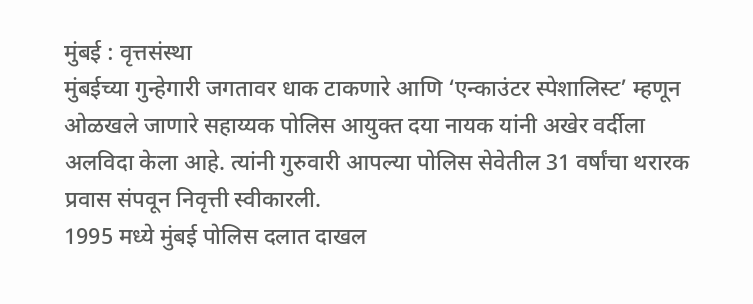मुंबई : वृत्तसंस्था
मुंबईच्या गुन्हेगारी जगतावर धाक टाकणारे आणि ‘एन्काउंटर स्पेशालिस्ट’ म्हणून ओळखले जाणारे सहाय्यक पोलिस आयुक्त दया नायक यांनी अखेर वर्दीला अलविदा केला आहे. त्यांनी गुरुवारी आपल्या पोलिस सेवेतील 31 वर्षांचा थरारक प्रवास संपवून निवृत्ती स्वीकारली.
1995 मध्ये मुंबई पोलिस दलात दाखल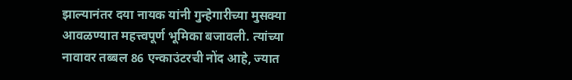झाल्यानंतर दया नायक यांनी गुन्हेगारीच्या मुसक्या आवळण्यात महत्त्वपूर्ण भूमिका बजावली. त्यांच्या नावावर तब्बल 86 एन्काउंटरची नोंद आहे, ज्यात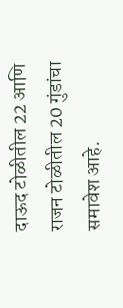दाऊद टोळीतील 22 आणि राजन टोळीतील 20 गुंडांचा समावेश आहे.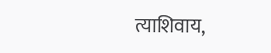त्याशिवाय,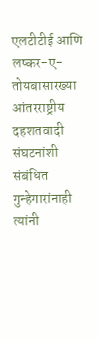एलटीटीई आणि लष्कर-ए-तोयबासारख्या आंतरराष्ट्रीय दहशतवादी संघटनांशी संबंधित गुन्हेगारांनाही त्यांनी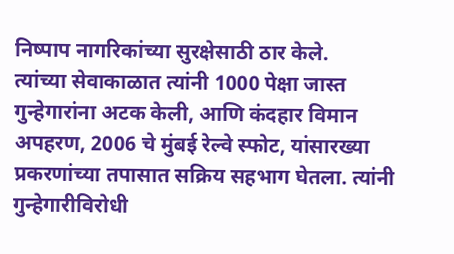निष्पाप नागरिकांच्या सुरक्षेसाठी ठार केले.
त्यांच्या सेवाकाळात त्यांनी 1000 पेक्षा जास्त गुन्हेगारांना अटक केली, आणि कंदहार विमान अपहरण, 2006 चे मुंबई रेल्वे स्फोट, यांसारख्या प्रकरणांच्या तपासात सक्रिय सहभाग घेतला. त्यांनी गुन्हेगारीविरोधी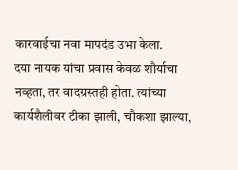कारवाईचा नवा मापदंड उभा केला.
दया नायक यांचा प्रवास केवळ शौर्याचा नव्हता, तर वादग्रस्तही होता. त्यांच्या कार्यशैलीवर टीका झाली, चौकशा झाल्या,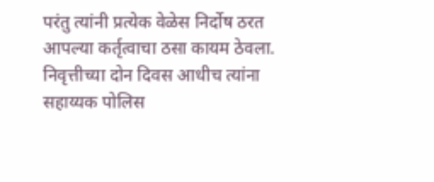परंतु त्यांनी प्रत्येक वेळेस निर्दोष ठरत आपल्या कर्तृत्वाचा ठसा कायम ठेवला. निवृत्तीच्या दोन दिवस आधीच त्यांना सहाय्यक पोलिस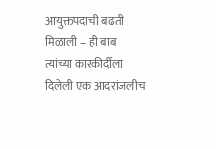आयुक्तपदाची बढती मिळाली – ही बाब त्यांच्या कारकीर्दीला दिलेली एक आदरांजलीच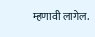म्हणावी लागेल.